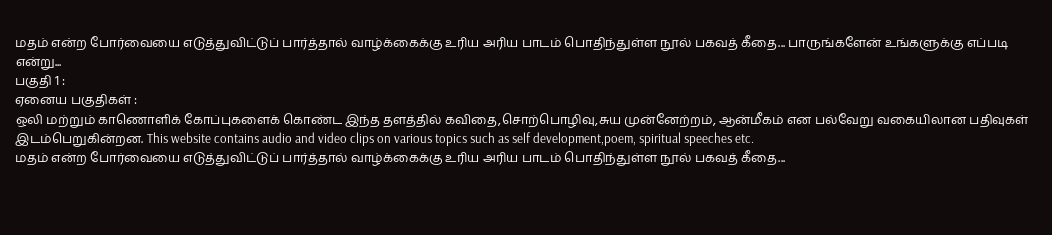மதம் என்ற போர்வையை எடுத்துவிட்டுப் பார்த்தால் வாழ்க்கைக்கு உரிய அரிய பாடம் பொதிந்துள்ள நூல் பகவத் கீதை... பாருங்களேன் உங்களுக்கு எப்படி என்று...
பகுதி 1 :
ஏனைய பகுதிகள் :
ஒலி மற்றும் காணொளிக் கோப்புகளைக் கொண்ட இந்த தளத்தில் கவிதை,சொற்பொழிவு,சுய முன்னேற்றம், ஆன்மீகம் என பல்வேறு வகையிலான பதிவுகள் இடம்பெறுகின்றன. This website contains audio and video clips on various topics such as self development,poem, spiritual speeches etc.
மதம் என்ற போர்வையை எடுத்துவிட்டுப் பார்த்தால் வாழ்க்கைக்கு உரிய அரிய பாடம் பொதிந்துள்ள நூல் பகவத் கீதை...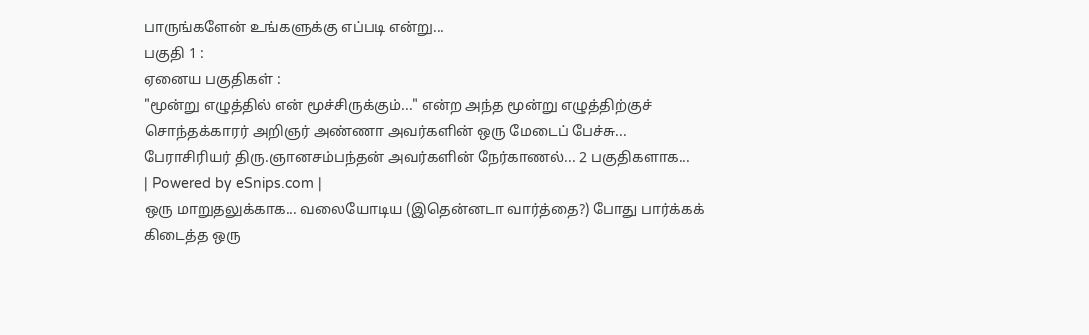பாருங்களேன் உங்களுக்கு எப்படி என்று...
பகுதி 1 :
ஏனைய பகுதிகள் :
"மூன்று எழுத்தில் என் மூச்சிருக்கும்..." என்ற அந்த மூன்று எழுத்திற்குச் சொந்தக்காரர் அறிஞர் அண்ணா அவர்களின் ஒரு மேடைப் பேச்சு...
பேராசிரியர் திரு.ஞானசம்பந்தன் அவர்களின் நேர்காணல்... 2 பகுதிகளாக...
| Powered by eSnips.com |
ஒரு மாறுதலுக்காக... வலையோடிய (இதென்னடா வார்த்தை?) போது பார்க்கக் கிடைத்த ஒரு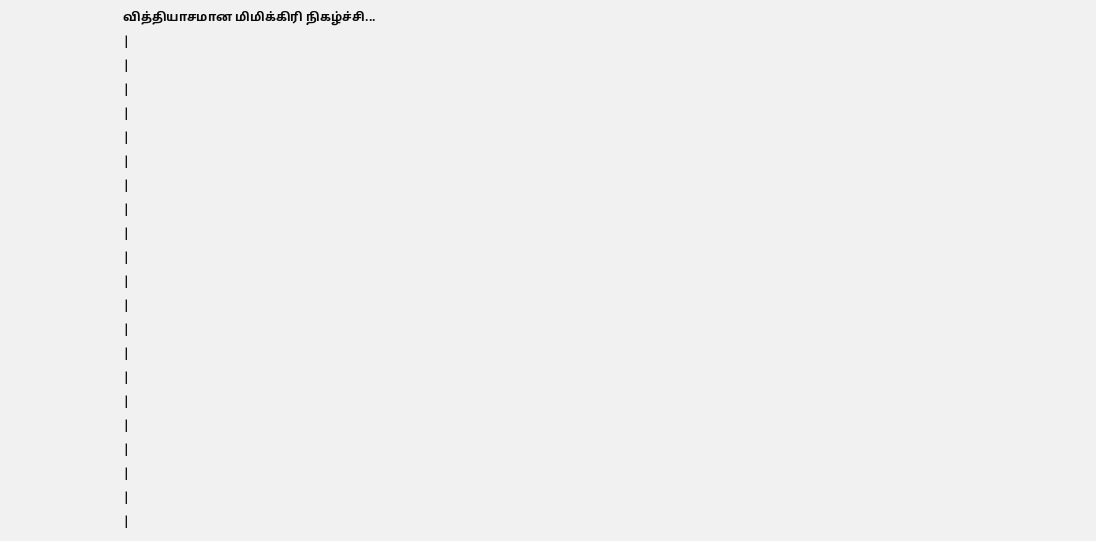வித்தியாசமான மிமிக்கிரி நிகழ்ச்சி...
|
|
|
|
|
|
|
|
|
|
|
|
|
|
|
|
|
|
|
|
|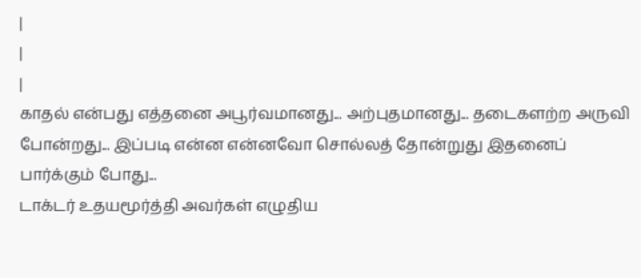|
|
|
காதல் என்பது எத்தனை அபூர்வமானது... அற்புதமானது... தடைகளற்ற அருவி போன்றது... இப்படி என்ன என்னவோ சொல்லத் தோன்றுது இதனைப் பார்க்கும் போது...
டாக்டர் உதயமூர்த்தி அவர்கள் எழுதிய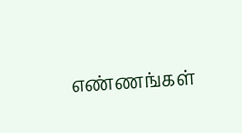எண்ணங்கள்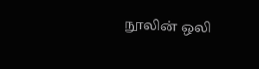நூலின் ஒலி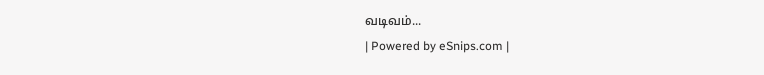வடிவம்...
| Powered by eSnips.com |